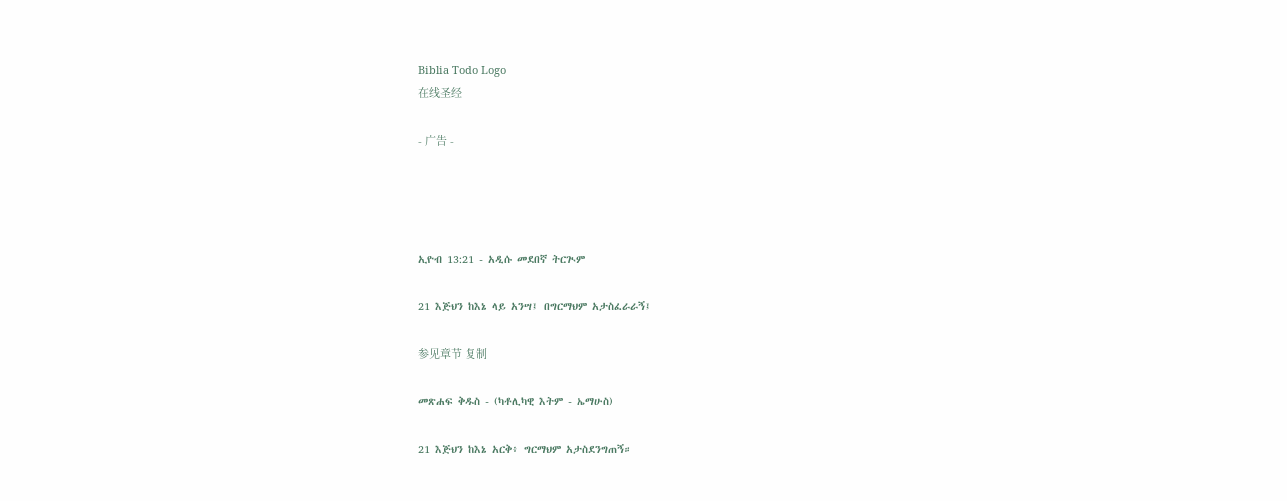Biblia Todo Logo
在线圣经

- 广告 -




ኢዮብ 13:21 - አዲሱ መደበኛ ትርጒም

21 እጅህን ከእኔ ላይ አንሣ፤ በግርማህም አታስፈራራኝ፤

参见章节 复制

መጽሐፍ ቅዱስ - (ካቶሊካዊ እትም - ኤማሁስ)

21 እጅህን ከእኔ አርቅ፥ ግርማህም አታስደንግጠኝ።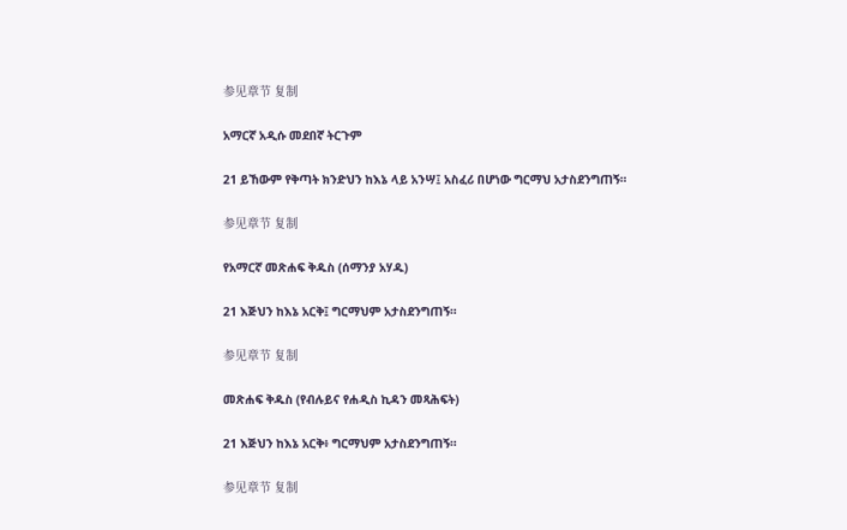参见章节 复制

አማርኛ አዲሱ መደበኛ ትርጉም

21 ይኸውም የቅጣት ክንድህን ከእኔ ላይ አንሣ፤ አስፈሪ በሆነው ግርማህ አታስደንግጠኝ።

参见章节 复制

የአማርኛ መጽሐፍ ቅዱስ (ሰማንያ አሃዱ)

21 እጅህን ከእኔ አርቅ፤ ግርማህም አታስደንግጠኝ።

参见章节 复制

መጽሐፍ ቅዱስ (የብሉይና የሐዲስ ኪዳን መጻሕፍት)

21 እጅህን ከእኔ አርቅ፥ ግርማህም አታስደንግጠኝ።

参见章节 复制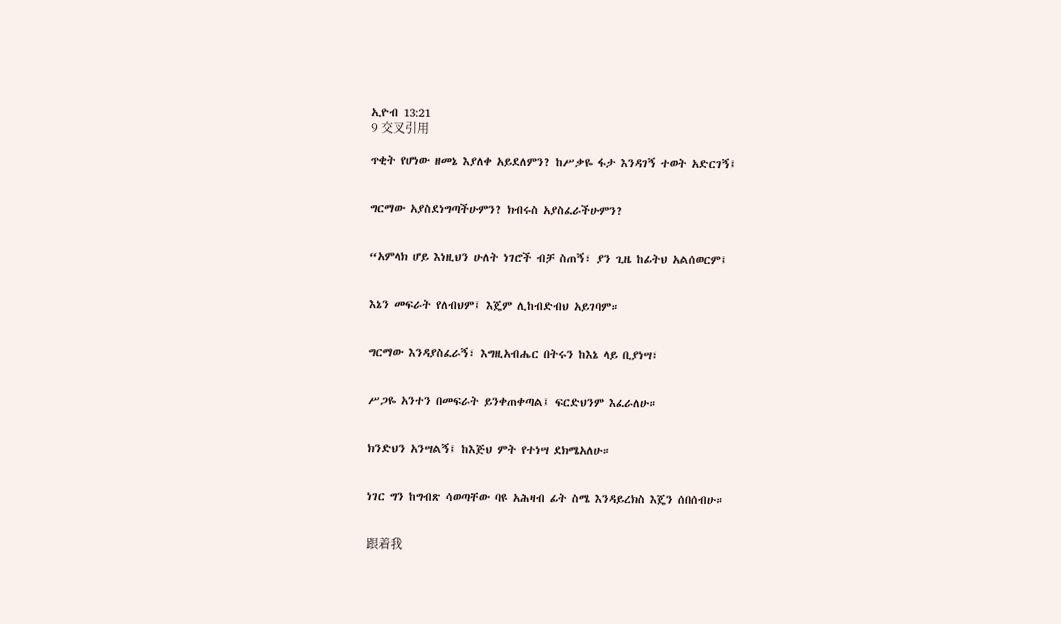ኢዮብ 13:21
9 交叉引用

ጥቂት የሆነው ዘመኔ እያለቀ አይደለምን? ከሥቃዬ ፋታ እንዳገኝ ተወት አድርገኝ፤


ግርማው አያስደነግጣችሁምን? ክብሩስ አያስፈራችሁምን?


“አምላክ ሆይ እነዚህን ሁለት ነገሮች ብቻ ስጠኝ፣ ያን ጊዜ ከፊትህ አልሰወርም፤


እኔን መፍራት የለብህም፤ እጄም ሊከብድብህ አይገባም።


ግርማው እንዳያስፈራኝ፣ እግዚአብሔር በትሩን ከእኔ ላይ ቢያነሣ፣


ሥጋዬ አንተን በመፍራት ይንቀጠቀጣል፤ ፍርድህንም እፈራለሁ።


ክንድህን አንሣልኝ፤ ከእጅህ ምት የተነሣ ደክሜአለሁ።


ነገር ግን ከግብጽ ሳወጣቸው ባዩ አሕዛብ ፊት ስሜ እንዳይረክስ እጄን ሰበሰብሁ።


跟着我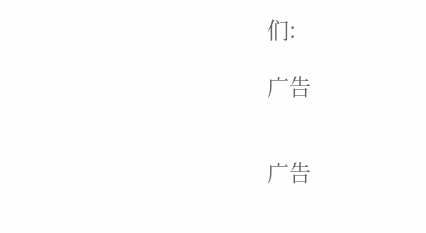们:

广告


广告